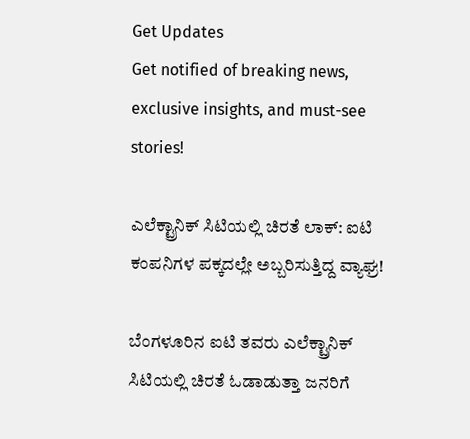Get Updates
Get notified of breaking news, exclusive insights, and must-see stories!

ಎಲೆಕ್ಟ್ರಾನಿಕ್ ಸಿಟಿಯಲ್ಲಿ ಚಿರತೆ ಲಾಕ್: ಐಟಿ ಕಂಪನಿಗಳ ಪಕ್ಕದಲ್ಲೇ ಅಬ್ಬರಿಸುತ್ತಿದ್ದ ವ್ಯಾಘ್ರ!

ಬೆಂಗಳೂರಿನ ಐಟಿ ತವರು ಎಲೆಕ್ಟ್ರಾನಿಕ್ ಸಿಟಿಯಲ್ಲಿ ಚಿರತೆ ಓಡಾಡುತ್ತಾ ಜನರಿಗೆ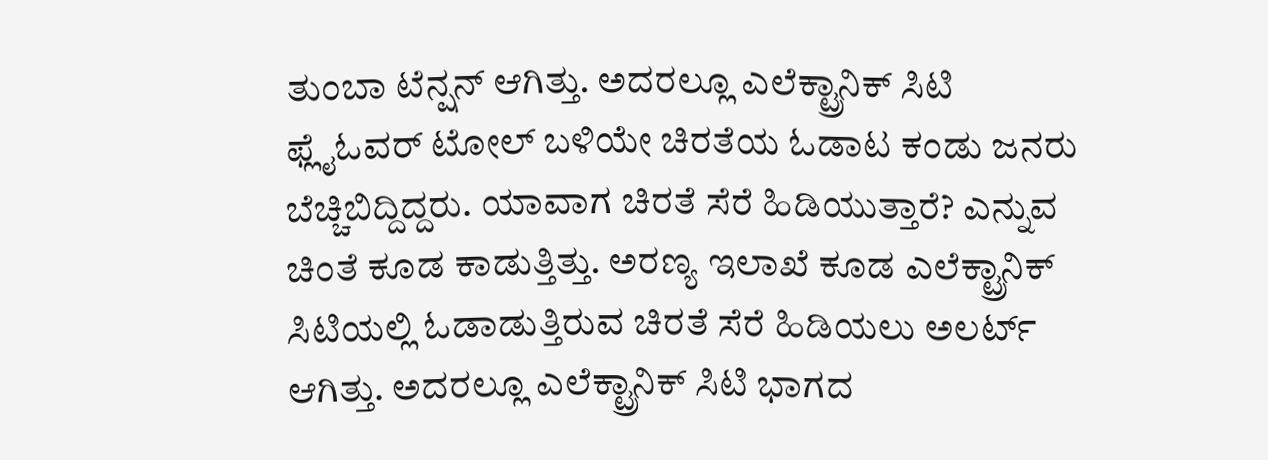ತುಂಬಾ ಟೆನ್ಷನ್ ಆಗಿತ್ತು. ಅದರಲ್ಲೂ ಎಲೆಕ್ಟ್ರಾನಿಕ್ ಸಿಟಿ ಫ್ಲೈಓವರ್ ಟೋಲ್ ಬಳಿಯೇ ಚಿರತೆಯ ಓಡಾಟ ಕಂಡು ಜನರು ಬೆಚ್ಚಿಬಿದ್ದಿದ್ದರು. ಯಾವಾಗ ಚಿರತೆ ಸೆರೆ ಹಿಡಿಯುತ್ತಾರೆ? ಎನ್ನುವ ಚಿಂತೆ ಕೂಡ ಕಾಡುತ್ತಿತ್ತು. ಅರಣ್ಯ ಇಲಾಖೆ ಕೂಡ ಎಲೆಕ್ಟ್ರಾನಿಕ್ ಸಿಟಿಯಲ್ಲಿ ಓಡಾಡುತ್ತಿರುವ ಚಿರತೆ ಸೆರೆ ಹಿಡಿಯಲು ಅಲರ್ಟ್ ಆಗಿತ್ತು. ಅದರಲ್ಲೂ ಎಲೆಕ್ಟ್ರಾನಿಕ್ ಸಿಟಿ ಭಾಗದ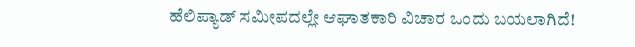ಹೆಲಿಪ್ಯಾಡ್ ಸಮೀಪದಲ್ಲೇ ಆಘಾತಕಾರಿ ವಿಚಾರ ಒಂದು ಬಯಲಾಗಿದೆ!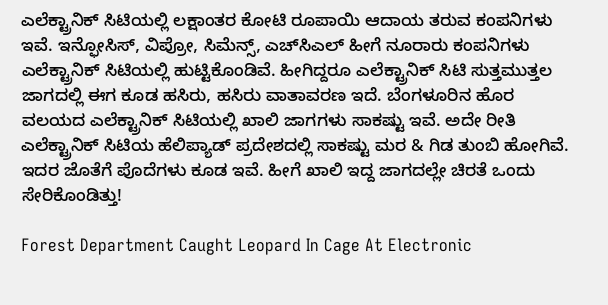ಎಲೆಕ್ಟ್ರಾನಿಕ್ ಸಿಟಿಯಲ್ಲಿ ಲಕ್ಷಾಂತರ ಕೋಟಿ ರೂಪಾಯಿ ಆದಾಯ ತರುವ ಕಂಪನಿಗಳು ಇವೆ. ಇನ್ಫೋಸಿಸ್, ವಿಪ್ರೋ, ಸಿಮೆನ್ಸ್, ಎಚ್‌ಸಿಎಲ್ ಹೀಗೆ ನೂರಾರು ಕಂಪನಿಗಳು ಎಲೆಕ್ಟ್ರಾನಿಕ್ ಸಿಟಿಯಲ್ಲಿ ಹುಟ್ಟಿಕೊಂಡಿವೆ. ಹೀಗಿದ್ದರೂ ಎಲೆಕ್ಟ್ರಾನಿಕ್ ಸಿಟಿ ಸುತ್ತಮುತ್ತಲ ಜಾಗದಲ್ಲಿ ಈಗ ಕೂಡ ಹಸಿರು, ಹಸಿರು ವಾತಾವರಣ ಇದೆ. ಬೆಂಗಳೂರಿನ ಹೊರ ವಲಯದ ಎಲೆಕ್ಟ್ರಾನಿಕ್ ಸಿಟಿಯಲ್ಲಿ ಖಾಲಿ ಜಾಗಗಳು ಸಾಕಷ್ಟು ಇವೆ. ಅದೇ ರೀತಿ ಎಲೆಕ್ಟ್ರಾನಿಕ್ ಸಿಟಿಯ ಹೆಲಿಪ್ಯಾಡ್ ಪ್ರದೇಶದಲ್ಲಿ ಸಾಕಷ್ಟು ಮರ & ಗಿಡ ತುಂಬಿ ಹೋಗಿವೆ. ಇದರ ಜೊತೆಗೆ ಪೊದೆಗಳು ಕೂಡ ಇವೆ. ಹೀಗೆ ಖಾಲಿ ಇದ್ದ ಜಾಗದಲ್ಲೇ ಚಿರತೆ ಒಂದು ಸೇರಿಕೊಂಡಿತ್ತು!

Forest Department Caught Leopard In Cage At Electronic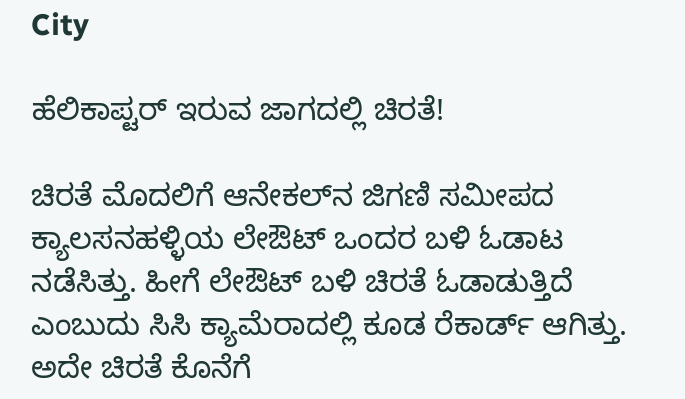City

ಹೆಲಿಕಾಪ್ಟರ್ ಇರುವ ಜಾಗದಲ್ಲಿ ಚಿರತೆ!

ಚಿರತೆ ಮೊದಲಿಗೆ ಆನೇಕಲ್‌ನ ಜಿಗಣಿ ಸಮೀಪದ ಕ್ಯಾಲಸನಹಳ್ಳಿಯ ಲೇಔಟ್ ಒಂದರ ಬಳಿ ಓಡಾಟ ನಡೆಸಿತ್ತು. ಹೀಗೆ ಲೇಔಟ್ ಬಳಿ ಚಿರತೆ ಓಡಾಡುತ್ತಿದೆ ಎಂಬುದು ಸಿಸಿ ಕ್ಯಾಮೆರಾದಲ್ಲಿ ಕೂಡ ರೆಕಾರ್ಡ್ ಆಗಿತ್ತು. ಅದೇ ಚಿರತೆ ಕೊನೆಗೆ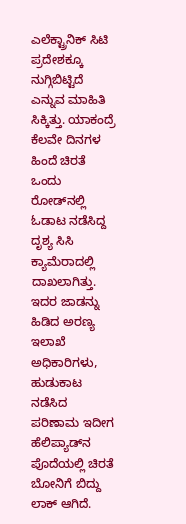ಎಲೆಕ್ಟ್ರಾನಿಕ್ ಸಿಟಿ ಪ್ರದೇಶಕ್ಕೂ ನುಗ್ಗಿಬಿಟ್ಟಿದೆ ಎನ್ನುವ ಮಾಹಿತಿ ಸಿಕ್ಕಿತ್ತು. ಯಾಕಂದ್ರೆ ಕೆಲವೇ ದಿನಗಳ ಹಿಂದೆ ಚಿರತೆ ಒಂದು ರೋಡ್‌ನಲ್ಲಿ ಓಡಾಟ ನಡೆಸಿದ್ದ ದೃಶ್ಯ ಸಿಸಿ ಕ್ಯಾಮೆರಾದಲ್ಲಿ ದಾಖಲಾಗಿತ್ತು. ಇದರ ಜಾಡನ್ನು ಹಿಡಿದ ಅರಣ್ಯ ಇಲಾಖೆ ಅಧಿಕಾರಿಗಳು, ಹುಡುಕಾಟ ನಡೆಸಿದ ಪರಿಣಾಮ ಇದೀಗ ಹೆಲಿಪ್ಯಾಡ್‌ನ ಪೊದೆಯಲ್ಲಿ ಚಿರತೆ ಬೋನಿಗೆ ಬಿದ್ದು ಲಾಕ್ ಆಗಿದೆ.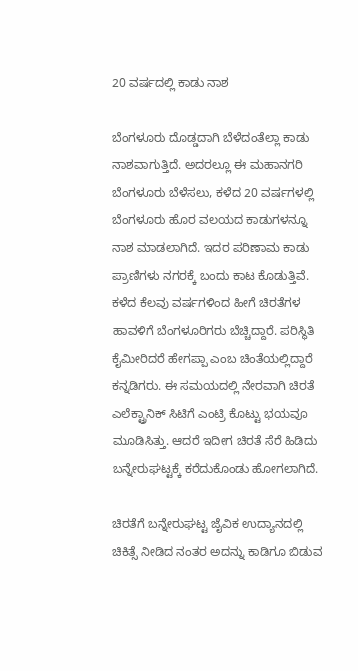20 ವರ್ಷದಲ್ಲಿ ಕಾಡು ನಾಶ

ಬೆಂಗಳೂರು ದೊಡ್ಡದಾಗಿ ಬೆಳೆದಂತೆಲ್ಲಾ ಕಾಡು ನಾಶವಾಗುತ್ತಿದೆ. ಅದರಲ್ಲೂ ಈ ಮಹಾನಗರಿ ಬೆಂಗಳೂರು ಬೆಳೆಸಲು, ಕಳೆದ 20 ವರ್ಷಗಳಲ್ಲಿ ಬೆಂಗಳೂರು ಹೊರ ವಲಯದ ಕಾಡುಗಳನ್ನೂ ನಾಶ ಮಾಡಲಾಗಿದೆ. ಇದರ ಪರಿಣಾಮ ಕಾಡು ಪ್ರಾಣಿಗಳು ನಗರಕ್ಕೆ ಬಂದು ಕಾಟ ಕೊಡುತ್ತಿವೆ. ಕಳೆದ ಕೆಲವು ವರ್ಷಗಳಿಂದ ಹೀಗೆ ಚಿರತೆಗಳ ಹಾವಳಿಗೆ ಬೆಂಗಳೂರಿಗರು ಬೆಚ್ಚಿದ್ದಾರೆ. ಪರಿಸ್ಥಿತಿ ಕೈಮೀರಿದರೆ ಹೇಗಪ್ಪಾ ಎಂಬ ಚಿಂತೆಯಲ್ಲಿದ್ದಾರೆ ಕನ್ನಡಿಗರು. ಈ ಸಮಯದಲ್ಲಿ ನೇರವಾಗಿ ಚಿರತೆ ಎಲೆಕ್ಟ್ರಾನಿಕ್ ಸಿಟಿಗೆ ಎಂಟ್ರಿ ಕೊಟ್ಟು ಭಯವೂ ಮೂಡಿಸಿತ್ತು. ಆದರೆ ಇದೀಗ ಚಿರತೆ ಸೆರೆ ಹಿಡಿದು ಬನ್ನೇರುಘಟ್ಟಕ್ಕೆ ಕರೆದುಕೊಂಡು ಹೋಗಲಾಗಿದೆ.

ಚಿರತೆಗೆ ಬನ್ನೇರುಘಟ್ಟ ಜೈವಿಕ ಉದ್ಯಾನದಲ್ಲಿ ಚಿಕಿತ್ಸೆ ನೀಡಿದ ನಂತರ ಅದನ್ನು ಕಾಡಿಗೂ ಬಿಡುವ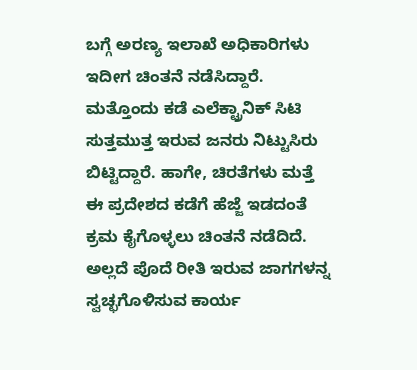ಬಗ್ಗೆ ಅರಣ್ಯ ಇಲಾಖೆ ಅಧಿಕಾರಿಗಳು ಇದೀಗ ಚಿಂತನೆ ನಡೆಸಿದ್ದಾರೆ. ಮತ್ತೊಂದು ಕಡೆ ಎಲೆಕ್ಟ್ರಾನಿಕ್ ಸಿಟಿ ಸುತ್ತಮುತ್ತ ಇರುವ ಜನರು ನಿಟ್ಟುಸಿರು ಬಿಟ್ಟಿದ್ದಾರೆ. ಹಾಗೇ, ಚಿರತೆಗಳು ಮತ್ತೆ ಈ ಪ್ರದೇಶದ ಕಡೆಗೆ ಹೆಜ್ಜೆ ಇಡದಂತೆ ಕ್ರಮ ಕೈಗೊಳ್ಳಲು ಚಿಂತನೆ ನಡೆದಿದೆ. ಅಲ್ಲದೆ ಪೊದೆ ರೀತಿ ಇರುವ ಜಾಗಗಳನ್ನ ಸ್ವಚ್ಛಗೊಳಿಸುವ ಕಾರ್ಯ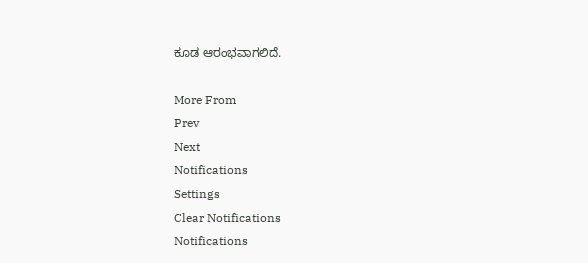ಕೂಡ ಆರಂಭವಾಗಲಿದೆ.

More From
Prev
Next
Notifications
Settings
Clear Notifications
Notifications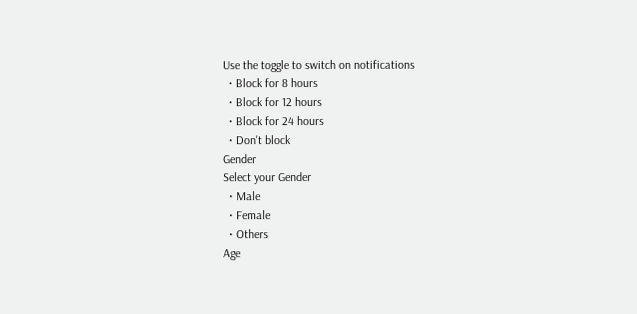Use the toggle to switch on notifications
  • Block for 8 hours
  • Block for 12 hours
  • Block for 24 hours
  • Don't block
Gender
Select your Gender
  • Male
  • Female
  • Others
Age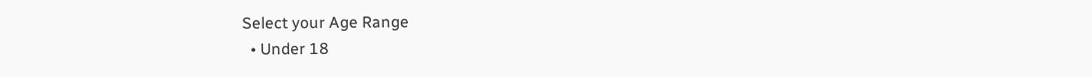Select your Age Range
  • Under 18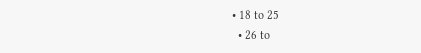• 18 to 25
  • 26 to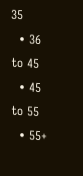35
  • 36 to 45
  • 45 to 55
  • 55+